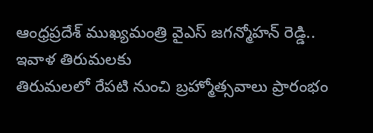ఆంధ్రప్రదేశ్ ముఖ్యమంత్రి వైఎస్ జగన్మోహన్ రెడ్డి.. ఇవాళ తిరుమలకు
తిరుమలలో రేపటి నుంచి బ్రహ్మోత్సవాలు ప్రారంభం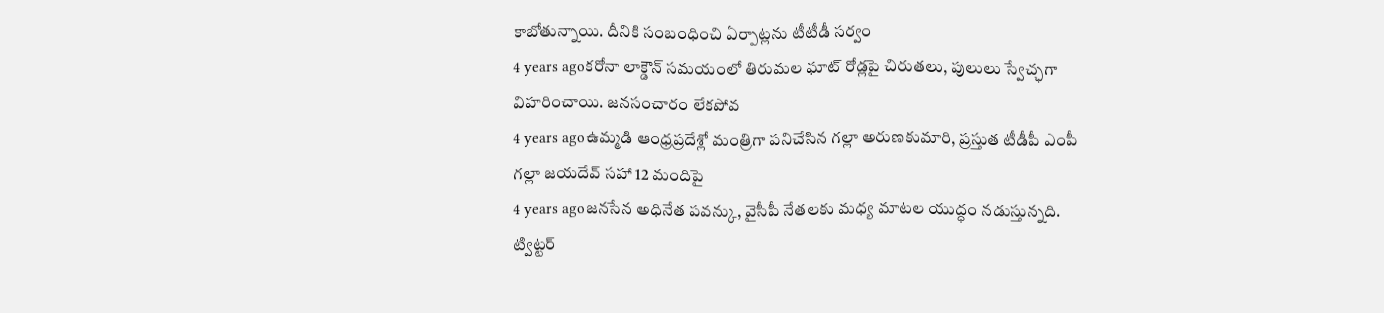కాబోతున్నాయి. దీనికి సంబంధించి ఏర్పాట్లను టీటీడీ సర్వం
4 years agoకరోనా లాక్డౌన్ సమయంలో తిరుమల ఘాట్ రోడ్లపై చిరుతలు, పులులు స్వేచ్ఛగా విహరించాయి. జనసంచారం లేకపోవ
4 years agoఉమ్మడి ఆంధ్రప్రదేశ్లో మంత్రిగా పనిచేసిన గల్లా అరుణకుమారి, ప్రస్తుత టీడీపీ ఎంపీ గల్లా జయదేవ్ సహా 12 మందిపై
4 years agoజనసేన అధినేత పవన్కు, వైసీపీ నేతలకు మధ్య మాటల యుద్ధం నడుస్తున్నది. ట్విట్టర్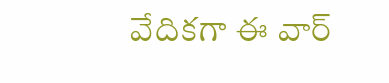వేదికగా ఈ వార్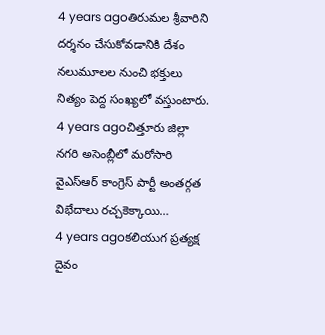4 years agoతిరుమల శ్రీవారిని దర్శనం చేసుకోవడానికి దేశం నలుమూలల నుంచి భక్తులు నిత్యం పెద్ద సంఖ్యలో వస్తుంటారు.
4 years agoచిత్తూరు జిల్లా నగరి అసెంబ్లీలో మరోసారి వైఎస్ఆర్ కాంగ్రెస్ పార్టీ అంతర్గత విభేదాలు రచ్చకెక్కాయి…
4 years agoకలియుగ ప్రత్యక్ష దైవం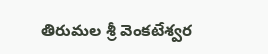తిరుమల శ్రీ వెంకటేశ్వర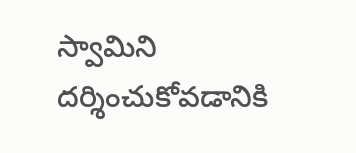స్వామిని దర్శించుకోవడానికి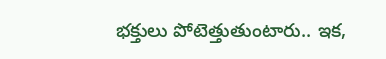భక్తులు పోటెత్తుతుంటారు.. ఇక,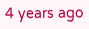4 years ago